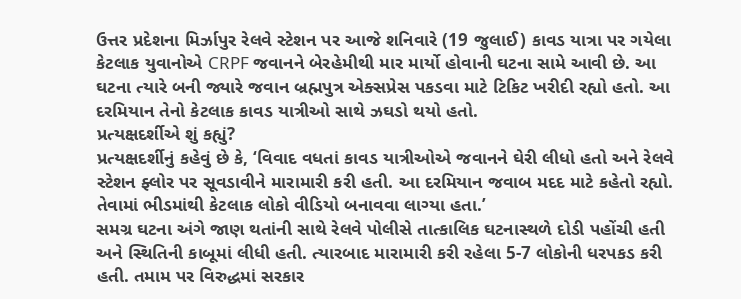ઉત્તર પ્રદેશના મિર્ઝાપુર રેલવે સ્ટેશન પર આજે શનિવારે (19 જુલાઈ) કાવડ યાત્રા પર ગયેલા કેટલાક યુવાનોએ CRPF જવાનને બેરહેમીથી માર માર્યો હોવાની ઘટના સામે આવી છે. આ ઘટના ત્યારે બની જ્યારે જવાન બ્રહ્મપુત્ર એક્સપ્રેસ પકડવા માટે ટિકિટ ખરીદી રહ્યો હતો. આ દરમિયાન તેનો કેટલાક કાવડ યાત્રીઓ સાથે ઝઘડો થયો હતો.
પ્રત્યક્ષદર્શીએ શું કહ્યું?
પ્રત્યક્ષદર્શીનું કહેવું છે કે, ‘વિવાદ વધતાં કાવડ યાત્રીઓએ જવાનને ઘેરી લીધો હતો અને રેલવે સ્ટેશન ફ્લોર પર સૂવડાવીને મારામારી કરી હતી. આ દરમિયાન જવાબ મદદ માટે કહેતો રહ્યો. તેવામાં ભીડમાંથી કેટલાક લોકો વીડિયો બનાવવા લાગ્યા હતા.’
સમગ્ર ઘટના અંગે જાણ થતાંની સાથે રેલવે પોલીસે તાત્કાલિક ઘટનાસ્થળે દોડી પહોંચી હતી અને સ્થિતિની કાબૂમાં લીધી હતી. ત્યારબાદ મારામારી કરી રહેલા 5-7 લોકોની ધરપકડ કરી હતી. તમામ પર વિરુદ્ધમાં સરકાર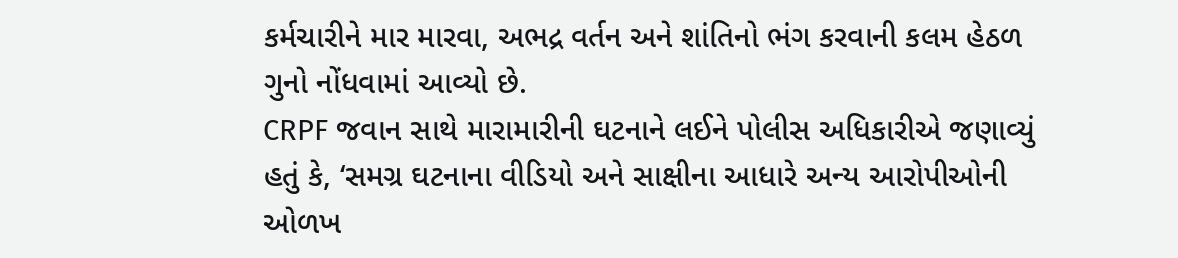કર્મચારીને માર મારવા, અભદ્ર વર્તન અને શાંતિનો ભંગ કરવાની કલમ હેઠળ ગુનો નોંધવામાં આવ્યો છે.
CRPF જવાન સાથે મારામારીની ઘટનાને લઈને પોલીસ અધિકારીએ જણાવ્યું હતું કે, ‘સમગ્ર ઘટનાના વીડિયો અને સાક્ષીના આધારે અન્ય આરોપીઓની ઓળખ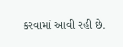કરવામાં આવી રહી છે.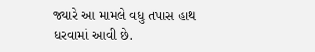જ્યારે આ મામલે વધુ તપાસ હાથ ધરવામાં આવી છે.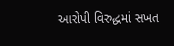આરોપી વિરુદ્ધમાં સખત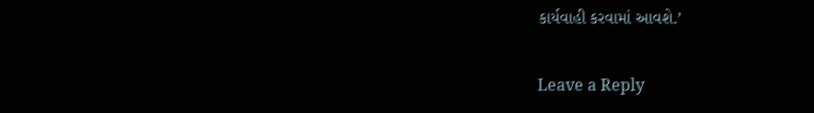કાર્યવાહી કરવામાં આવશે.’

Leave a Reply